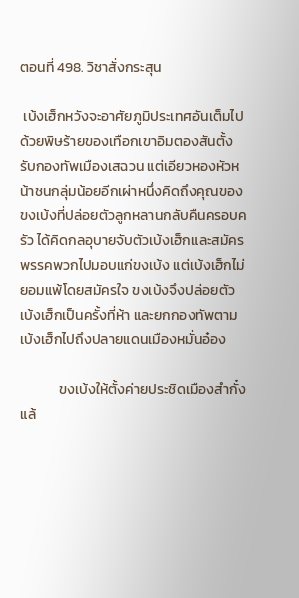ตอนที่ 498. วิชาสั่งกระสุน

 เบ้งเฮ็กหวังจะอาศัยภูมิประเทศอันเต็มไปด้วยพิษร้ายของเทือกเขาอิมตองสันตั้งรับกองทัพเมืองเสฉวน แต่เอียวหองหัวหน้าชนกลุ่มน้อยอีกเผ่าหนึ่งคิดถึงคุณของขงเบ้งที่ปล่อยตัวลูกหลานกลับคืนครอบครัว ได้คิดกลอุบายจับตัวเบ้งเฮ็กและสมัครพรรคพวกไปมอบแก่ขงเบ้ง แต่เบ้งเฮ็กไม่ยอมแพ้โดยสมัครใจ ขงเบ้งจึงปล่อยตัวเบ้งเฮ็กเป็นครั้งที่ห้า และยกกองทัพตามเบ้งเฮ็กไปถึงปลายแดนเมืองหมั่นอ๋อง

            ขงเบ้งให้ตั้งค่ายประชิดเมืองสำกั๋งแล้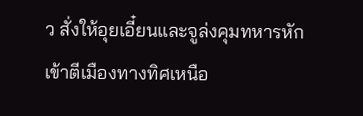ว สั่งให้อุยเอี๋ยนและจูล่งคุมทหารหักเข้าตีเมืองทางทิศเหนือ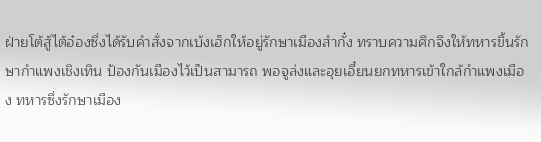ฝ่ายโต้สู้ไต้อ๋องซึ่งได้รับคำสั่งจากเบ้งเฮ็กให้อยู่รักษาเมืองสำกั๋ง ทราบความศึกจึงให้ทหารขึ้นรักษากำแพงเชิงเทิน ป้องกันเมืองไว้เป็นสามารถ พอจูล่งและอุยเอี๋ยนยกทหารเข้าใกล้กำแพงเมือง ทหารซึ่งรักษาเมือง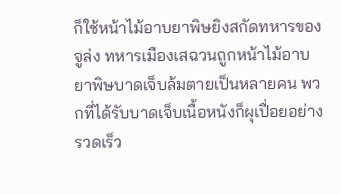ก็ใช้หน้าไม้อาบยาพิษยิงสกัดทหารของจูล่ง ทหารเมืองเสฉวนถูกหน้าไม้อาบยาพิษบาดเจ็บล้มตายเป็นหลายคน พวกที่ได้รับบาดเจ็บเนื้อหนังก็ผุเปื่อยอย่างรวดเร็ว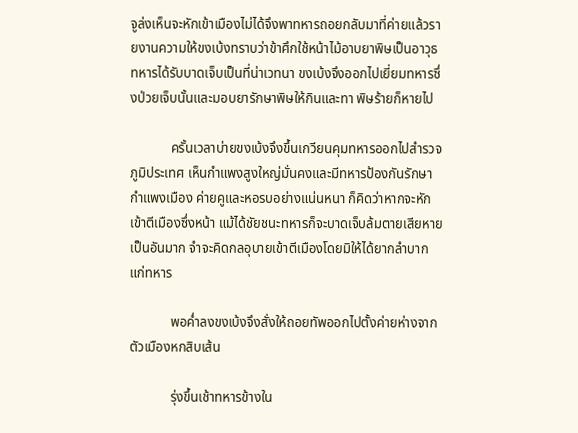จูล่งเห็นจะหักเข้าเมืองไม่ได้จึงพาทหารถอยกลับมาที่ค่ายแล้วรายงานความให้ขงเบ้งทราบว่าข้าศึกใช้หน้าไม้อาบยาพิษเป็นอาวุธ ทหารได้รับบาดเจ็บเป็นที่น่าเวทนา ขงเบ้งจึงออกไปเยี่ยมทหารซึ่งป่วยเจ็บนั้นและมอบยารักษาพิษให้กินและทา พิษร้ายก็หายไป

            ครั้นเวลาบ่ายขงเบ้งจึงขึ้นเกวียนคุมทหารออกไปสำรวจภูมิประเทศ เห็นกำแพงสูงใหญ่มั่นคงและมีทหารป้องกันรักษากำแพงเมือง ค่ายคูและหอรบอย่างแน่นหนา ก็คิดว่าหากจะหักเข้าตีเมืองซึ่งหน้า แม้ได้ชัยชนะทหารก็จะบาดเจ็บล้มตายเสียหายเป็นอันมาก จำจะคิดกลอุบายเข้าตีเมืองโดยมิให้ได้ยากลำบากแก่ทหาร

            พอค่ำลงขงเบ้งจึงสั่งให้ถอยทัพออกไปตั้งค่ายห่างจากตัวเมืองหกสิบเส้น

            รุ่งขึ้นเช้าทหารข้างใน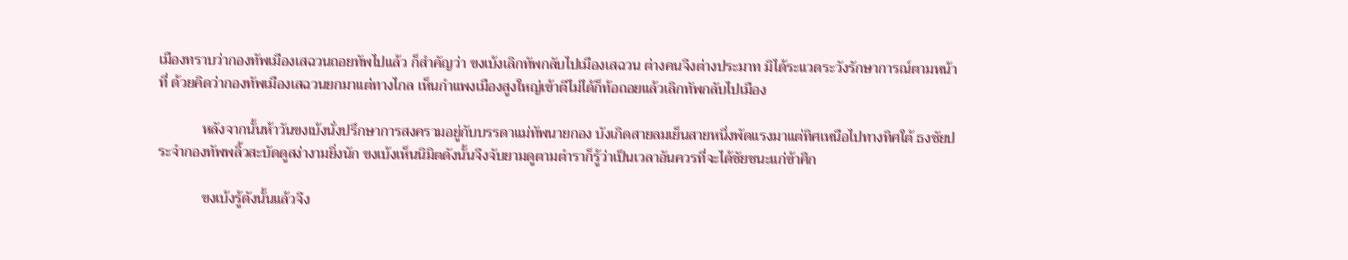เมืองทราบว่ากองทัพเมืองเสฉวนถอยทัพไปแล้ว ก็สำคัญว่า ขงเบ้งเลิกทัพกลับไปเมืองเสฉวน ต่างคนจึงต่างประมาท มิได้ระแวดระวังรักษาการณ์ตามหน้าที่ ด้วยคิดว่ากองทัพเมืองเสฉวนยกมาแต่ทางไกล เห็นกำแพงเมืองสูงใหญ่เข้าตีไม่ได้ก็ท้อถอยแล้วเลิกทัพกลับไปเมือง

            หลังจากนั้นห้าวันขงเบ้งนั่งปรึกษาการสงครามอยู่กับบรรดาแม่ทัพนายกอง บังเกิดสายลมเย็นสายหนึ่งพัดแรงมาแต่ทิศเหนือไปทางทิศใต้ ธงชัยประจำกองทัพพลิ้วสะบัดดูสง่างามยิ่งนัก ขงเบ้งเห็นนิมิตดังนั้นจึงจับยามดูตามตำราก็รู้ว่าเป็นเวลาอันควรที่จะได้ชัยชนะแก่ข้าศึก

            ขงเบ้งรู้ดังนั้นแล้วจึง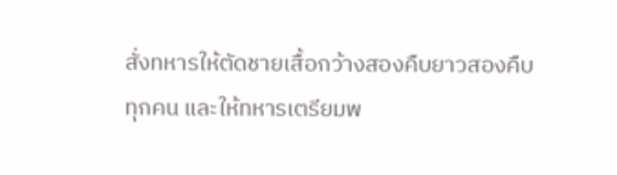สั่งทหารให้ตัดชายเสื้อกว้างสองคืบยาวสองคืบทุกคน และให้ทหารเตรียมพ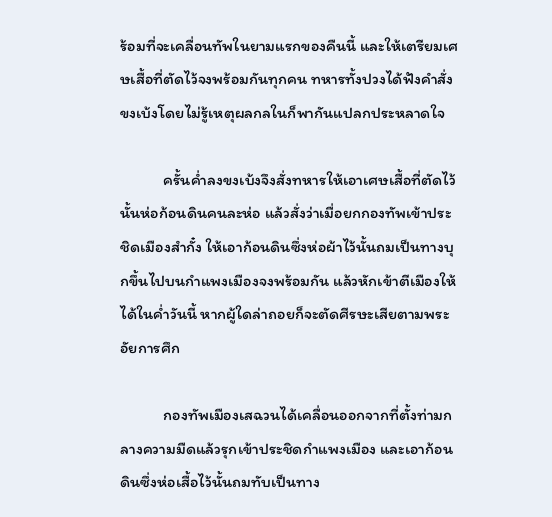ร้อมที่จะเคลื่อนทัพในยามแรกของคืนนี้ และให้เตรียมเศษเสื้อที่ตัดไว้จงพร้อมกันทุกคน ทหารทั้งปวงได้ฟังคำสั่งขงเบ้งโดยไม่รู้เหตุผลกลในก็พากันแปลกประหลาดใจ

            ครั้นค่ำลงขงเบ้งจึงสั่งทหารให้เอาเศษเสื้อที่ตัดไว้นั้นห่อก้อนดินคนละห่อ แล้วสั่งว่าเมื่อยกกองทัพเข้าประชิดเมืองสำกั๋ง ให้เอาก้อนดินซึ่งห่อผ้าไว้นั้นถมเป็นทางบุกขึ้นไปบนกำแพงเมืองจงพร้อมกัน แล้วหักเข้าตีเมืองให้ได้ในค่ำวันนี้ หากผู้ใดล่าถอยก็จะตัดศีรษะเสียตามพระอัยการศึก

            กองทัพเมืองเสฉวนได้เคลื่อนออกจากที่ตั้งท่ามกลางความมืดแล้วรุกเข้าประชิดกำแพงเมือง และเอาก้อนดินซึ่งห่อเสื้อไว้นั้นถมทับเป็นทาง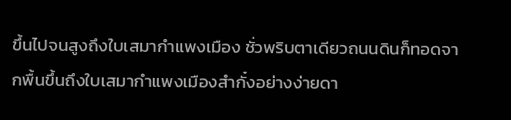ขึ้นไปจนสูงถึงใบเสมากำแพงเมือง ชั่วพริบตาเดียวถนนดินก็ทอดจากพื้นขึ้นถึงใบเสมากำแพงเมืองสำกั๋งอย่างง่ายดา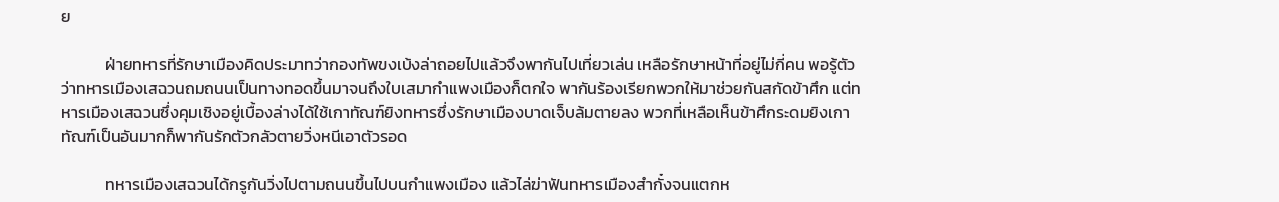ย

            ฝ่ายทหารที่รักษาเมืองคิดประมาทว่ากองทัพขงเบ้งล่าถอยไปแล้วจึงพากันไปเที่ยวเล่น เหลือรักษาหน้าที่อยู่ไม่กี่คน พอรู้ตัวว่าทหารเมืองเสฉวนถมถนนเป็นทางทอดขึ้นมาจนถึงใบเสมากำแพงเมืองก็ตกใจ พากันร้องเรียกพวกให้มาช่วยกันสกัดข้าศึก แต่ทหารเมืองเสฉวนซึ่งคุมเชิงอยู่เบื้องล่างได้ใช้เกาทัณฑ์ยิงทหารซึ่งรักษาเมืองบาดเจ็บล้มตายลง พวกที่เหลือเห็นข้าศึกระดมยิงเกาทัณฑ์เป็นอันมากก็พากันรักตัวกลัวตายวิ่งหนีเอาตัวรอด

            ทหารเมืองเสฉวนได้กรูกันวิ่งไปตามถนนขึ้นไปบนกำแพงเมือง แล้วไล่ฆ่าฟันทหารเมืองสำกั๋งจนแตกห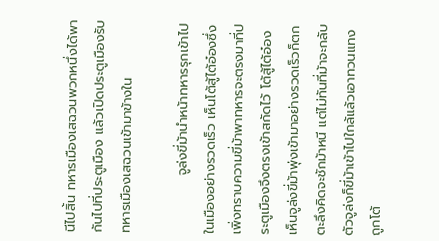นีไปสิ้น ทหารเมืองเสฉวนพวกหนึ่งได้พากันไปที่ประตูเมือง แล้วเปิดประตูเมืองรับทหารเมืองเสฉวนเข้ามาข้างใน

            จูล่งขี่ม้านำหน้าทหารรุกเข้าไปในเมืองอย่างรวดเร็ว เห็นโต้สู้ไต้อ๋องซึ่งเพิ่งทราบความขี่ม้าพาทหารจะตรงมาที่ประตูเมืองจึงตรงเข้าสกัดไว้ โต้สู้ไต้อ๋องเห็นจูล่งขี่ม้าพุ่งเข้ามาอย่างรวดเร็วก็ตกตะลึงคิดจะชักม้าหนี แต่ไม่ทันที่ม้าจะกลับตัวจูล่งก็ขี่ม้าเข้าไปใกล้แล้วเอาทวนแทงถูกโต้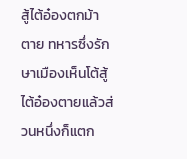สู้ไต้อ๋องตกม้าตาย ทหารซึ่งรักษาเมืองเห็นโต้สู้ไต้อ๋องตายแล้วส่วนหนึ่งก็แตก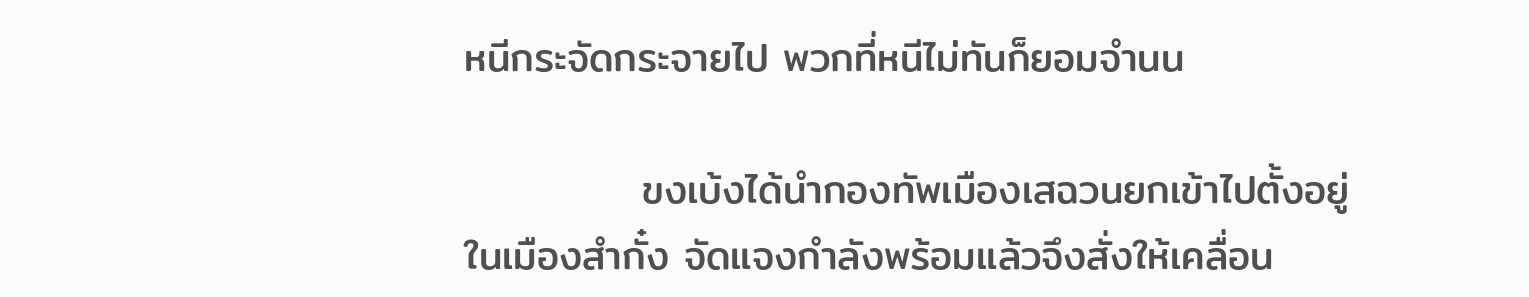หนีกระจัดกระจายไป พวกที่หนีไม่ทันก็ยอมจำนน

            ขงเบ้งได้นำกองทัพเมืองเสฉวนยกเข้าไปตั้งอยู่ในเมืองสำกั๋ง จัดแจงกำลังพร้อมแล้วจึงสั่งให้เคลื่อน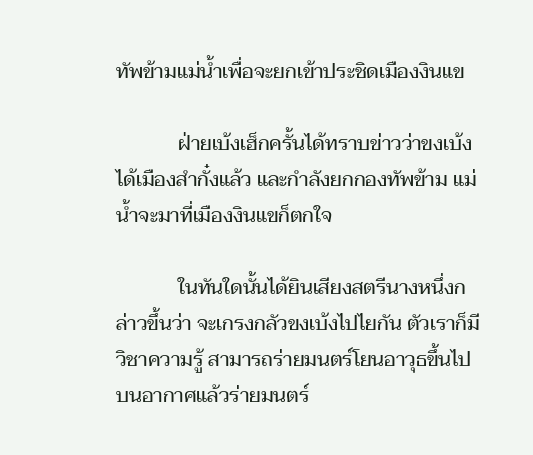ทัพข้ามแม่น้ำเพื่อจะยกเข้าประชิดเมืองงินแข

            ฝ่ายเบ้งเฮ็กครั้นได้ทราบข่าวว่าขงเบ้งได้เมืองสำกั๋งแล้ว และกำลังยกกองทัพข้าม แม่น้ำจะมาที่เมืองงินแขก็ตกใจ

            ในทันใดนั้นได้ยินเสียงสตรีนางหนึ่งกล่าวขึ้นว่า จะเกรงกลัวขงเบ้งไปไยกัน ตัวเราก็มีวิชาความรู้ สามารถร่ายมนตร์โยนอาวุธขึ้นไปบนอากาศแล้วร่ายมนตร์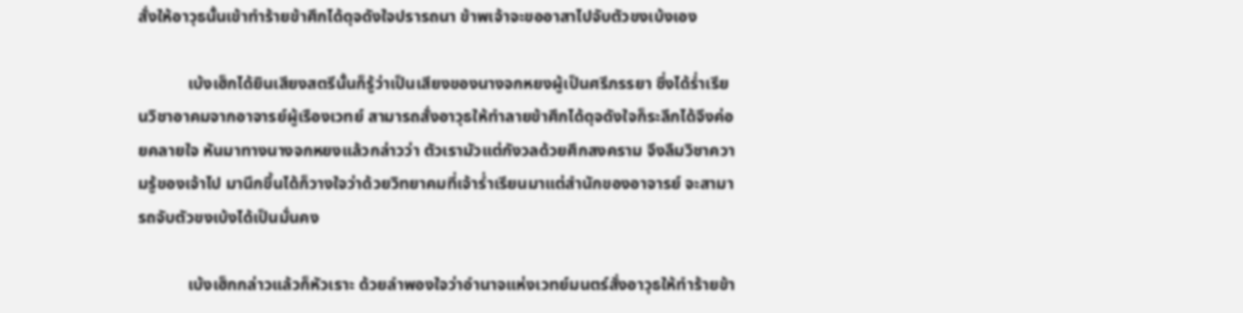สั่งให้อาวุธนั้นเข้าทำร้ายข้าศึกได้ดุจดังใจปรารถนา ข้าพเจ้าจะขออาสาไปจับตัวขงเบ้งเอง

            เบ้งเฮ็กได้ยินเสียงสตรีนั้นก็รู้ว่าเป็นเสียงของนางจกหยงผู้เป็นศรีภรรยา ซึ่งได้ร่ำเรียนวิชาอาคมจากอาจารย์ผู้เรืองเวทย์ สามารถสั่งอาวุธให้ทำลายข้าศึกได้ดุจดังใจก็ระลึกได้จึงค่อยคลายใจ หันมาทางนางจกหยงแล้วกล่าวว่า ตัวเรามัวแต่กังวลด้วยศึกสงคราม จึงลืมวิชาความรู้ของเจ้าไป มานึกขึ้นได้ก็วางใจว่าด้วยวิทยาคมที่เจ้าร่ำเรียนมาแต่สำนักของอาจารย์ จะสามารถจับตัวขงเบ้งได้เป็นมั่นคง

            เบ้งเฮ็กกล่าวแล้วก็หัวเราะ ด้วยลำพองใจว่าอำนาจแห่งเวทย์มนตร์สั่งอาวุธให้ทำร้ายข้า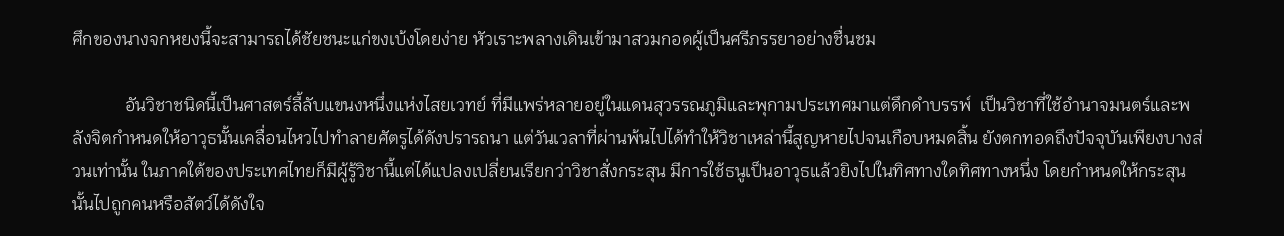ศึกของนางจกหยงนี้จะสามารถได้ชัยชนะแก่ขงเบ้งโดยง่าย หัวเราะพลางเดินเข้ามาสวมกอดผู้เป็นศรีภรรยาอย่างชื่นชม

            อันวิชาชนิดนี้เป็นศาสตร์ลี้ลับแขนงหนึ่งแห่งไสยเวทย์ ที่มีแพร่หลายอยู่ในแดนสุวรรณภูมิและพุกามประเทศมาแต่ดึกดำบรรพ์  เป็นวิชาที่ใช้อำนาจมนตร์และพลังจิตกำหนดให้อาวุธนั้นเคลื่อนไหวไปทำลายศัตรูได้ดังปรารถนา แต่วันเวลาที่ผ่านพ้นไปได้ทำให้วิชาเหล่านี้สูญหายไปจนเกือบหมดสิ้น ยังตกทอดถึงปัจจุบันเพียงบางส่วนเท่านั้น ในภาคใต้ของประเทศไทยก็มีผู้รู้วิชานี้แต่ได้แปลงเปลี่ยนเรียกว่าวิชาสั่งกระสุน มีการใช้ธนูเป็นอาวุธแล้วยิงไปในทิศทางใดทิศทางหนึ่ง โดยกำหนดให้กระสุนนั้นไปถูกคนหรือสัตว์ได้ดังใจ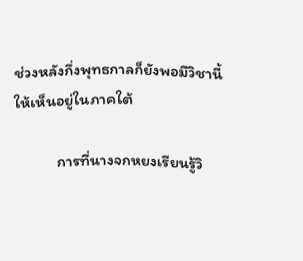ช่วงหลังกึ่งพุทธกาลก็ยังพอมีวิชานี้ให้เห็นอยู่ในภาคใต้

            การที่นางจกหยงเรียนรู้วิ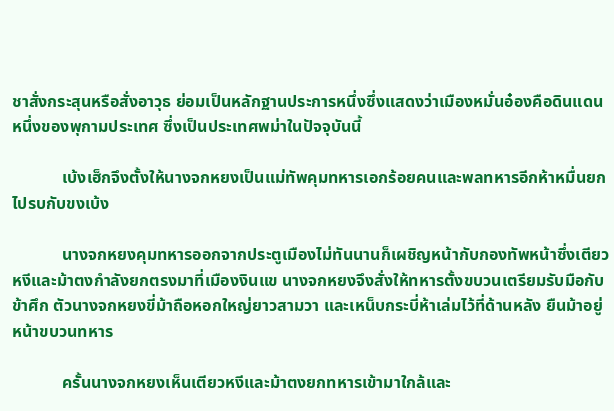ชาสั่งกระสุนหรือสั่งอาวุธ ย่อมเป็นหลักฐานประการหนึ่งซึ่งแสดงว่าเมืองหมั่นอ๋องคือดินแดนหนึ่งของพุกามประเทศ ซึ่งเป็นประเทศพม่าในปัจจุบันนี้

            เบ้งเฮ็กจึงตั้งให้นางจกหยงเป็นแม่ทัพคุมทหารเอกร้อยคนและพลทหารอีกห้าหมื่นยกไปรบกับขงเบ้ง

            นางจกหยงคุมทหารออกจากประตูเมืองไม่ทันนานก็เผชิญหน้ากับกองทัพหน้าซึ่งเตียวหงีและม้าตงกำลังยกตรงมาที่เมืองงินแข นางจกหยงจึงสั่งให้ทหารตั้งขบวนเตรียมรับมือกับข้าศึก ตัวนางจกหยงขี่ม้าถือหอกใหญ่ยาวสามวา และเหน็บกระบี่ห้าเล่มไว้ที่ด้านหลัง ยืนม้าอยู่หน้าขบวนทหาร

            ครั้นนางจกหยงเห็นเตียวหงีและม้าตงยกทหารเข้ามาใกล้และ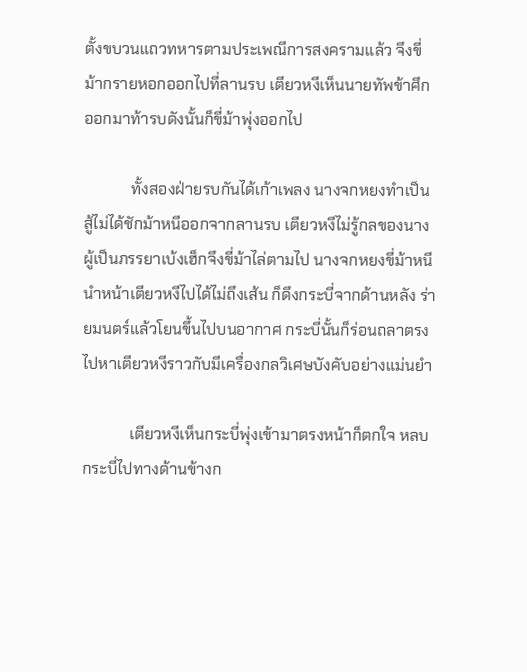ตั้งขบวนแถวทหารตามประเพณีการสงครามแล้ว จึงขี่ม้ากรายหอกออกไปที่ลานรบ เตียวหงีเห็นนายทัพข้าศึกออกมาท้ารบดังนั้นก็ขี่ม้าพุ่งออกไป

            ทั้งสองฝ่ายรบกันได้เก้าเพลง นางจกหยงทำเป็นสู้ไม่ได้ชักม้าหนีออกจากลานรบ เตียวหงีไม่รู้กลของนางผู้เป็นภรรยาเบ้งเฮ็กจึงขี่ม้าไล่ตามไป นางจกหยงขี่ม้าหนีนำหน้าเตียวหงีไปได้ไม่ถึงเส้น ก็ดึงกระบี่จากด้านหลัง ร่ายมนตร์แล้วโยนขึ้นไปบนอากาศ กระบี่นั้นก็ร่อนถลาตรงไปหาเตียวหงีราวกับมีเครื่องกลวิเศษบังคับอย่างแม่นยำ

            เตียวหงีเห็นกระบี่พุ่งเข้ามาตรงหน้าก็ตกใจ หลบกระบี่ไปทางด้านข้างก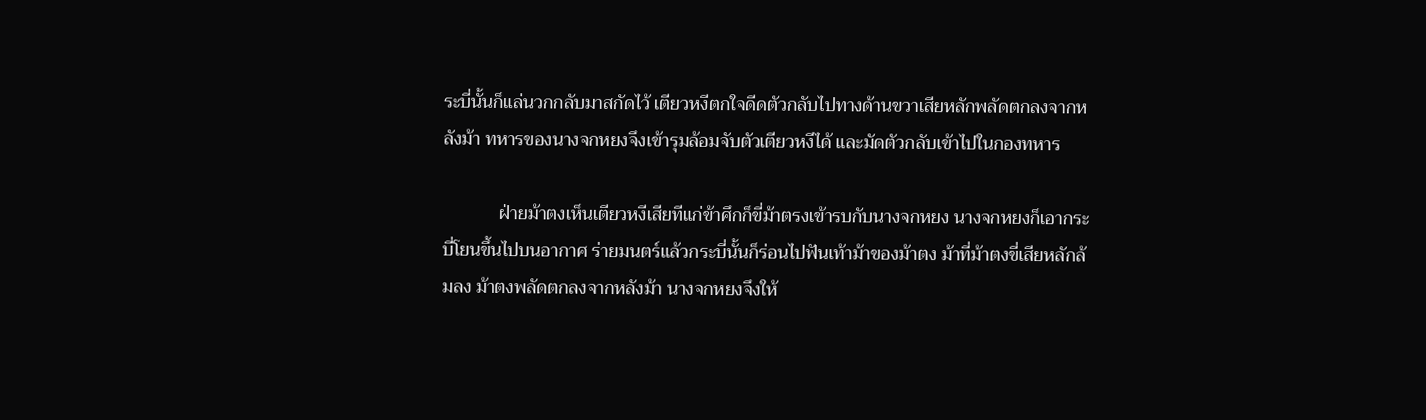ระบี่นั้นก็แล่นวกกลับมาสกัดไว้ เตียวหงีตกใจดีดตัวกลับไปทางด้านขวาเสียหลักพลัดตกลงจากหลังม้า ทหารของนางจกหยงจึงเข้ารุมล้อมจับตัวเตียวหงีได้ และมัดตัวกลับเข้าไปในกองทหาร

            ฝ่ายม้าตงเห็นเตียวหงีเสียทีแก่ข้าศึกก็ขี่ม้าตรงเข้ารบกับนางจกหยง นางจกหยงก็เอากระบี่โยนขึ้นไปบนอากาศ ร่ายมนตร์แล้วกระบี่นั้นก็ร่อนไปฟันเท้าม้าของม้าตง ม้าที่ม้าตงขี่เสียหลักล้มลง ม้าตงพลัดตกลงจากหลังม้า นางจกหยงจึงให้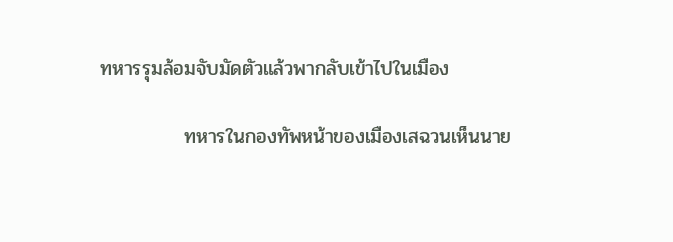ทหารรุมล้อมจับมัดตัวแล้วพากลับเข้าไปในเมือง

            ทหารในกองทัพหน้าของเมืองเสฉวนเห็นนาย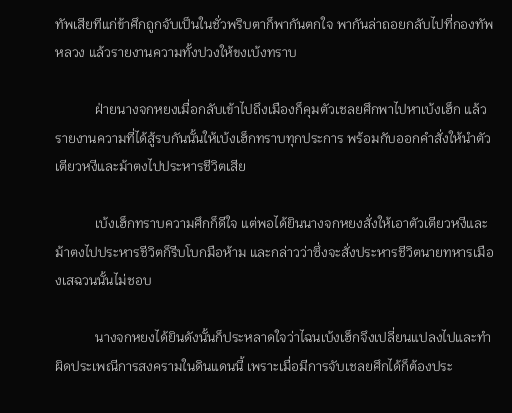ทัพเสียทีแก่ข้าศึกถูกจับเป็นในชั่วพริบตาก็พากันตกใจ พากันล่าถอยกลับไปที่กองทัพหลวง แล้วรายงานความทั้งปวงให้ขงเบ้งทราบ

            ฝ่ายนางจกหยงเมื่อกลับเข้าไปถึงเมืองก็คุมตัวเชลยศึกพาไปหาเบ้งเฮ็ก แล้วรายงานความที่ได้สู้รบกันนั้นให้เบ้งเฮ็กทราบทุกประการ พร้อมกับออกคำสั่งให้นำตัวเตียวหงีและม้าตงไปประหารชีวิตเสีย

            เบ้งเฮ็กทราบความศึกก็ดีใจ แต่พอได้ยินนางจกหยงสั่งให้เอาตัวเตียวหงีและม้าตงไปประหารชีวิตก็รีบโบกมือห้าม และกล่าวว่าซึ่งจะสั่งประหารชีวิตนายทหารเมืองเสฉวนนั้นไม่ชอบ

            นางจกหยงได้ยินดังนั้นก็ประหลาดใจว่าไฉนเบ้งเฮ็กจึงเปลี่ยนแปลงไปและทำผิดประเพณีการสงครามในดินแดนนี้ เพราะเมื่อมีการจับเชลยศึกได้ก็ต้องประ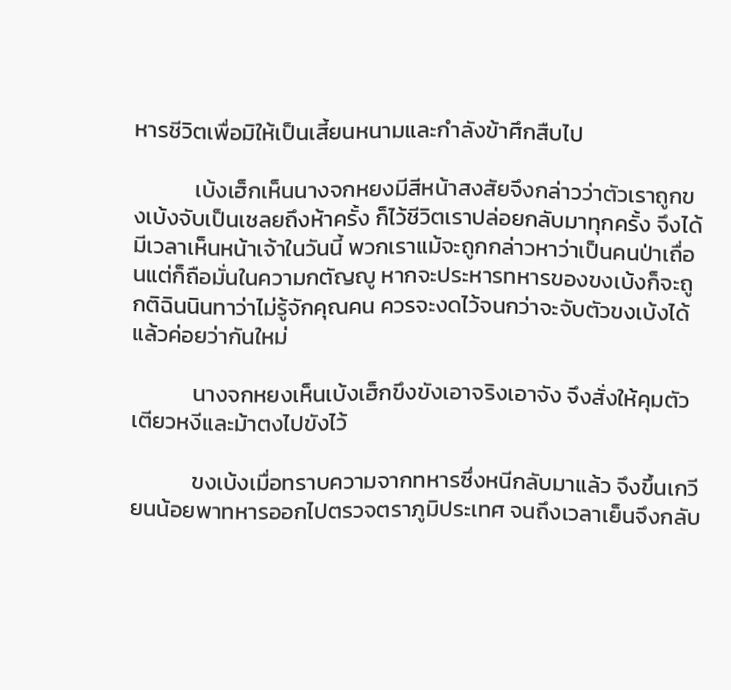หารชีวิตเพื่อมิให้เป็นเสี้ยนหนามและกำลังข้าศึกสืบไป

            เบ้งเฮ็กเห็นนางจกหยงมีสีหน้าสงสัยจึงกล่าวว่าตัวเราถูกขงเบ้งจับเป็นเชลยถึงห้าครั้ง ก็ไว้ชีวิตเราปล่อยกลับมาทุกครั้ง จึงได้มีเวลาเห็นหน้าเจ้าในวันนี้ พวกเราแม้จะถูกกล่าวหาว่าเป็นคนป่าเถื่อนแต่ก็ถือมั่นในความกตัญญู หากจะประหารทหารของขงเบ้งก็จะถูกติฉินนินทาว่าไม่รู้จักคุณคน ควรจะงดไว้จนกว่าจะจับตัวขงเบ้งได้แล้วค่อยว่ากันใหม่

            นางจกหยงเห็นเบ้งเฮ็กขึงขังเอาจริงเอาจัง จึงสั่งให้คุมตัวเตียวหงีและม้าตงไปขังไว้

            ขงเบ้งเมื่อทราบความจากทหารซึ่งหนีกลับมาแล้ว จึงขึ้นเกวียนน้อยพาทหารออกไปตรวจตราภูมิประเทศ จนถึงเวลาเย็นจึงกลับ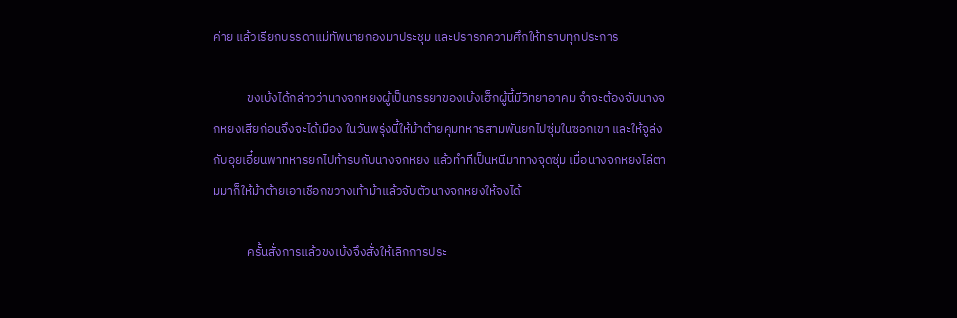ค่าย แล้วเรียกบรรดาแม่ทัพนายกองมาประชุม และปรารภความศึกให้ทราบทุกประการ

            ขงเบ้งได้กล่าวว่านางจกหยงผู้เป็นภรรยาของเบ้งเฮ็กผู้นี้มีวิทยาอาคม จำจะต้องจับนางจกหยงเสียก่อนจึงจะได้เมือง ในวันพรุ่งนี้ให้ม้าต้ายคุมทหารสามพันยกไปซุ่มในซอกเขา และให้จูล่งกับอุยเอี๋ยนพาทหารยกไปท้ารบกับนางจกหยง แล้วทำทีเป็นหนีมาทางจุดซุ่ม เมื่อนางจกหยงไล่ตามมาก็ให้ม้าต้ายเอาเชือกขวางเท้าม้าแล้วจับตัวนางจกหยงให้จงได้

            ครั้นสั่งการแล้วขงเบ้งจึงสั่งให้เลิกการประ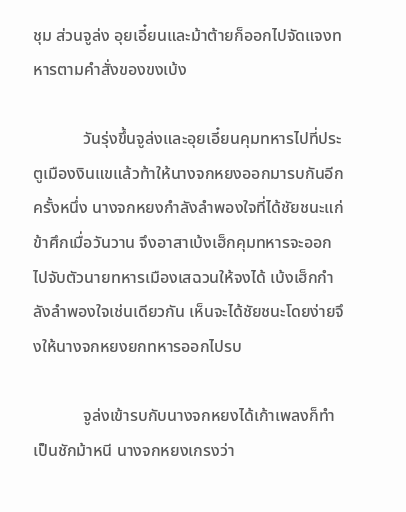ชุม ส่วนจูล่ง อุยเอี๋ยนและม้าต้ายก็ออกไปจัดแจงทหารตามคำสั่งของขงเบ้ง

            วันรุ่งขึ้นจูล่งและอุยเอี๋ยนคุมทหารไปที่ประตูเมืองงินแขแล้วท้าให้นางจกหยงออกมารบกันอีกครั้งหนึ่ง นางจกหยงกำลังลำพองใจที่ได้ชัยชนะแก่ข้าศึกเมื่อวันวาน จึงอาสาเบ้งเฮ็กคุมทหารจะออกไปจับตัวนายทหารเมืองเสฉวนให้จงได้ เบ้งเฮ็กกำลังลำพองใจเช่นเดียวกัน เห็นจะได้ชัยชนะโดยง่ายจึงให้นางจกหยงยกทหารออกไปรบ

            จูล่งเข้ารบกับนางจกหยงได้เก้าเพลงก็ทำเป็นชักม้าหนี นางจกหยงเกรงว่า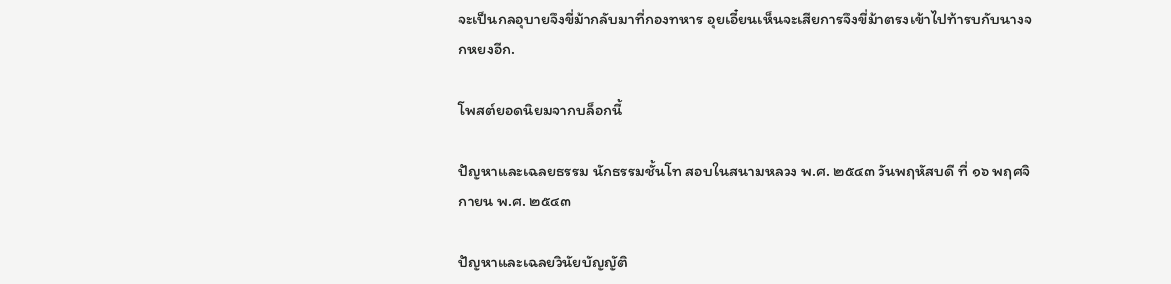จะเป็นกลอุบายจึงขี่ม้ากลับมาที่กองทหาร อุยเอี๋ยนเห็นจะเสียการจึงขี่ม้าตรงเข้าไปท้ารบกับนางจกหยงอีก.

โพสต์ยอดนิยมจากบล็อกนี้

ปัญหาและเฉลยธรรม นักธรรมชั้นโท สอบในสนามหลวง พ.ศ. ๒๕๔๓ วันพฤหัสบดี ที่ ๑๖ พฤศจิกายน พ.ศ. ๒๕๔๓

ปัญหาและเฉลยวินัยบัญญัติ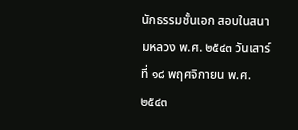นักธรรมชั้นเอก สอบในสนามหลวง พ.ศ. ๒๕๔๓ วันเสาร์ ที่ ๑๘ พฤศจิกายน พ.ศ. ๒๕๔๓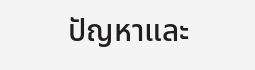ปัญหาและ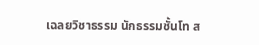เฉลยวิชาธรรม นักธรรมชั้นโท ส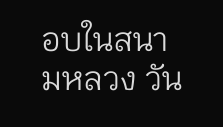อบในสนามหลวง วัน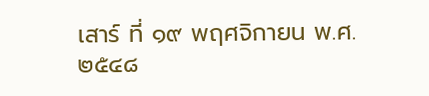เสาร์ ที่ ๑๙ พฤศจิกายน พ.ศ. ๒๕๔๘